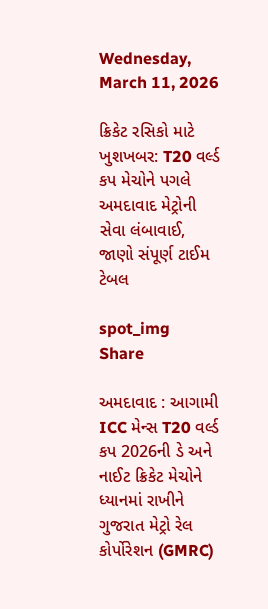Wednesday, March 11, 2026

ક્રિકેટ રસિકો માટે ખુશખબર: T20 વર્લ્ડ કપ મેચોને પગલે અમદાવાદ મેટ્રોની સેવા લંબાવાઈ, જાણો સંપૂર્ણ ટાઈમ ટેબલ

spot_img
Share

અમદાવાદ : આગામી ICC મેન્સ T20 વર્લ્ડ કપ 2026ની ડે અને નાઈટ ક્રિકેટ મેચોને ધ્યાનમાં રાખીને ગુજરાત મેટ્રો રેલ કોર્પોરેશન (GMRC)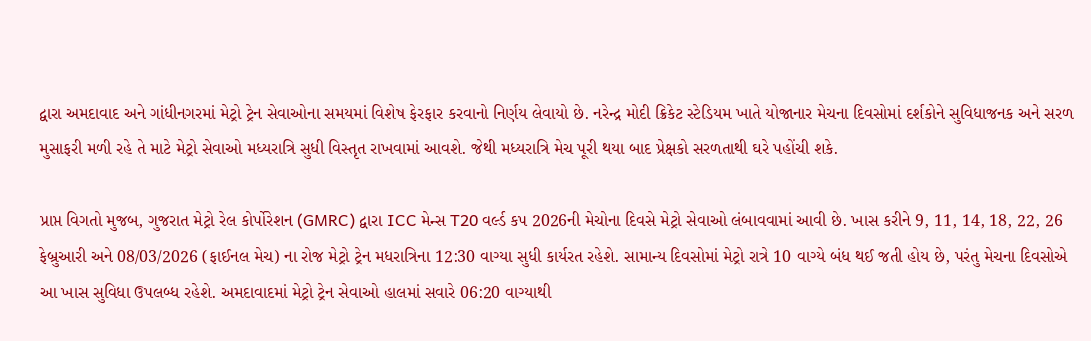દ્વારા અમદાવાદ અને ગાંધીનગરમાં મેટ્રો ટ્રેન સેવાઓના સમયમાં વિશેષ ફેરફાર કરવાનો નિર્ણય લેવાયો છે. નરેન્દ્ર મોદી ક્રિકેટ સ્ટેડિયમ ખાતે યોજાનાર મેચના દિવસોમાં દર્શકોને સુવિધાજનક અને સરળ મુસાફરી મળી રહે તે માટે મેટ્રો સેવાઓ મધ્યરાત્રિ સુધી વિસ્તૃત રાખવામાં આવશે. જેથી મધ્યરાત્રિ મેચ પૂરી થયા બાદ પ્રેક્ષકો સરળતાથી ઘરે પહોંચી શકે.

પ્રાપ્ત વિગતો મુજબ, ગુજરાત મેટ્રો રેલ કોર્પોરેશન (GMRC) દ્વારા ICC મેન્સ T20 વર્લ્ડ કપ 2026ની મેચોના દિવસે મેટ્રો સેવાઓ લંબાવવામાં આવી છે. ખાસ કરીને 9, 11, 14, 18, 22, 26 ફેબ્રુઆરી અને 08/03/2026 (ફાઈનલ મેચ) ના રોજ મેટ્રો ટ્રેન મધરાત્રિના 12:30 વાગ્યા સુધી કાર્યરત રહેશે. સામાન્ય દિવસોમાં મેટ્રો રાત્રે 10 વાગ્યે બંધ થઈ જતી હોય છે, પરંતુ મેચના દિવસોએ આ ખાસ સુવિધા ઉપલબ્ધ રહેશે. અમદાવાદમાં મેટ્રો ટ્રેન સેવાઓ હાલમાં સવારે 06:20 વાગ્યાથી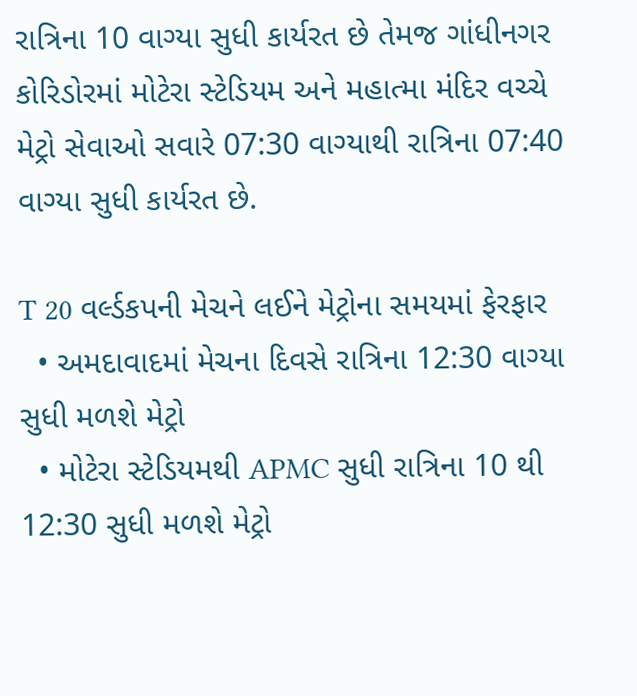રાત્રિના 10 વાગ્યા સુધી કાર્યરત છે તેમજ ગાંધીનગર કોરિડોરમાં મોટેરા સ્ટેડિયમ અને મહાત્મા મંદિર વચ્ચે મેટ્રો સેવાઓ સવારે 07:30 વાગ્યાથી રાત્રિના 07:40 વાગ્યા સુધી કાર્યરત છે.

T 20 વર્લ્ડકપની મેચને લઈને મેટ્રોના સમયમાં ફેરફાર
  • અમદાવાદમાં મેચના દિવસે રાત્રિના 12:30 વાગ્યા સુધી મળશે મેટ્રો
  • મોટેરા સ્ટેડિયમથી APMC સુધી રાત્રિના 10 થી 12:30 સુધી મળશે મેટ્રો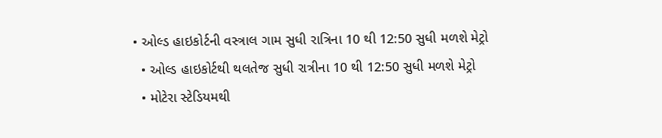• ઓલ્ડ હાઇકોર્ટની વસ્ત્રાલ ગામ સુધી રાત્રિના 10 થી 12:50 સુધી મળશે મેટ્રો
  • ઓલ્ડ હાઇકોર્ટથી થલતેજ સુધી રાત્રીના 10 થી 12:50 સુધી મળશે મેટ્રો
  • મોટેરા સ્ટેડિયમથી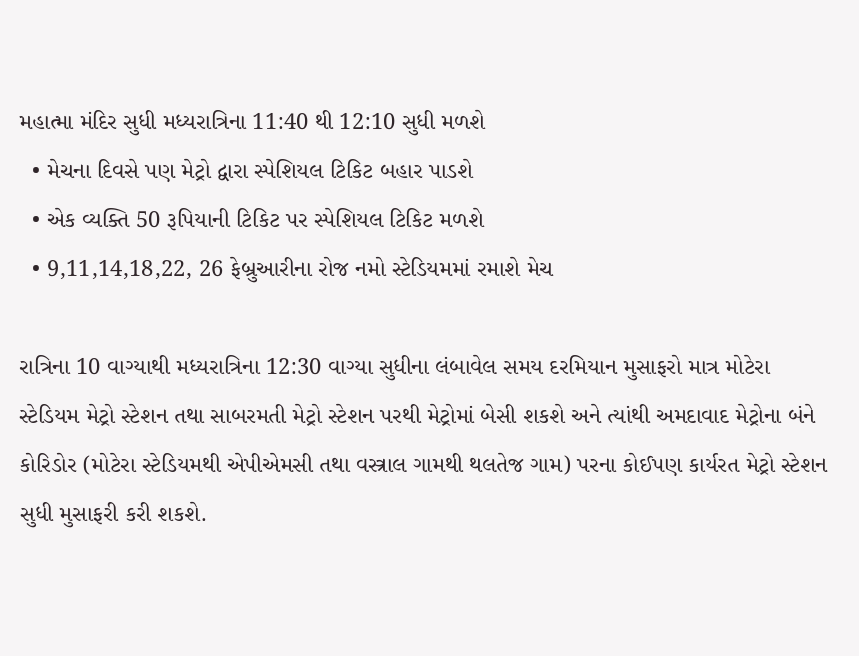મહાત્મા મંદિર સુધી મધ્યરાત્રિના 11:40 થી 12:10 સુધી મળશે
  • મેચના દિવસે પણ મેટ્રો દ્વારા સ્પેશિયલ ટિકિટ બહાર પાડશે
  • એક વ્યક્તિ 50 રૂપિયાની ટિકિટ પર સ્પેશિયલ ટિકિટ મળશે
  • 9,11,14,18,22, 26 ફેબ્રુઆરીના રોજ નમો સ્ટેડિયમમાં રમાશે મેચ

રાત્રિના 10 વાગ્યાથી મધ્યરાત્રિના 12:30 વાગ્યા સુધીના લંબાવેલ સમય દરમિયાન મુસાફરો માત્ર મોટેરા સ્ટેડિયમ મેટ્રો સ્ટેશન તથા સાબરમતી મેટ્રો સ્ટેશન પરથી મેટ્રોમાં બેસી શકશે અને ત્યાંથી અમદાવાદ મેટ્રોના બંને કોરિડોર (મોટેરા સ્ટેડિયમથી એપીએમસી તથા વસ્ત્રાલ ગામથી થલતેજ ગામ) પરના કોઈપણ કાર્યરત મેટ્રો સ્ટેશન સુધી મુસાફરી કરી શકશે.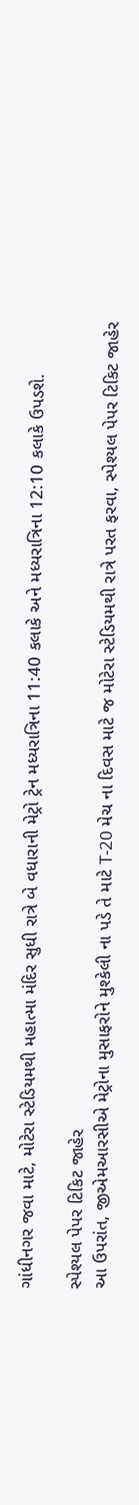ગાંધીનગર જવા માટે, મોટેરા સ્ટેડિયમથી મહાત્મા મંદિર સુધી રાત્રે બે વધારાની મેટ્રો ટ્રેન મધ્યરાત્રિના 11:40 કલાકે અને મધ્યરાત્રિના 12:10 કલાકે ઉપડશે.

સ્પેશ્યલ પેપર ટિકિટ જાહેર
આ ઉપરાંત, જીએમઆરસીએ મેટ્રોના મુસાફરોને મુશ્કેલી ના પડે તે માટે T-20 મેચ ના દિવસ માટે જ મોટેરા સ્ટેડિયમથી રાત્રે પરત ફરવા, સ્પેશ્યલ પેપર ટિકિટ જાહેર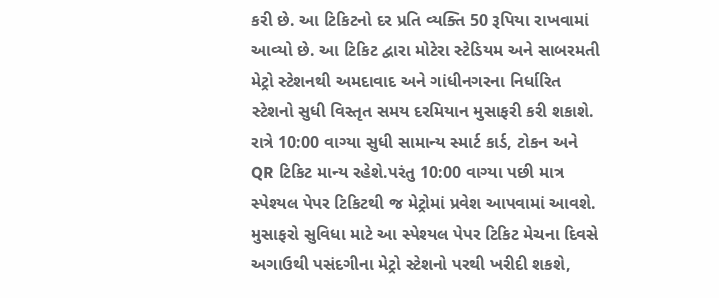કરી છે. આ ટિકિટનો દર પ્રતિ વ્યક્તિ 50 રૂપિયા રાખવામાં આવ્યો છે. આ ટિકિટ દ્વારા મોટેરા સ્ટેડિયમ અને સાબરમતી મેટ્રો સ્ટેશનથી અમદાવાદ અને ગાંધીનગરના નિર્ધારિત સ્ટેશનો સુધી વિસ્તૃત સમય દરમિયાન મુસાફરી કરી શકાશે. રાત્રે 10:00 વાગ્યા સુધી સામાન્ય સ્માર્ટ કાર્ડ, ટોકન અને QR ટિકિટ માન્ય રહેશે.પરંતુ 10:00 વાગ્યા પછી માત્ર સ્પેશ્યલ પેપર ટિકિટથી જ મેટ્રોમાં પ્રવેશ આપવામાં આવશે. મુસાફરો સુવિધા માટે આ સ્પેશ્યલ પેપર ટિકિટ મેચના દિવસે અગાઉથી પસંદગીના મેટ્રો સ્ટેશનો પરથી ખરીદી શકશે,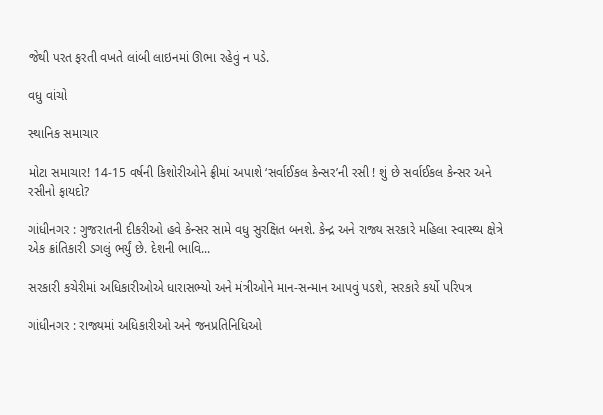જેથી પરત ફરતી વખતે લાંબી લાઇનમાં ઊભા રહેવું ન પડે.

વધુ વાંચો

સ્થાનિક સમાચાર

મોટા સમાચાર! 14-15 વર્ષની કિશોરીઓને ફ્રીમાં અપાશે ‘સર્વાઈકલ કેન્સર’ની રસી ! શું છે સર્વાઈકલ કેન્સર અને રસીનો ફાયદો?

ગાંધીનગર : ગુજરાતની દીકરીઓ હવે કેન્સર સામે વધુ સુરક્ષિત બનશે. કેન્દ્ર અને રાજ્ય સરકારે મહિલા સ્વાસ્થ્ય ક્ષેત્રે એક ક્રાંતિકારી ડગલું ભર્યું છે. દેશની ભાવિ...

સરકારી કચેરીમાં અધિકારીઓએ ધારાસભ્યો અને મંત્રીઓને માન-સન્માન આપવું પડશે, સરકારે કર્યો પરિપત્ર

ગાંધીનગર : રાજ્યમાં અધિકારીઓ અને જનપ્રતિનિધિઓ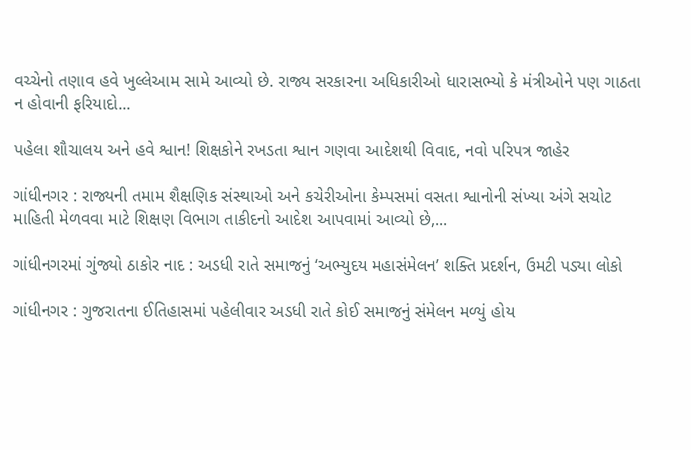વચ્ચેનો તણાવ હવે ખુલ્લેઆમ સામે આવ્યો છે. રાજ્ય સરકારના અધિકારીઓ ધારાસભ્યો કે મંત્રીઓને પણ ગાઠતા ન હોવાની ફરિયાદો...

પહેલા શૌચાલય અને હવે શ્વાન! શિક્ષકોને રખડતા શ્વાન ગણવા આદેશથી વિવાદ, નવો પરિપત્ર જાહેર

ગાંધીનગર : રાજ્યની તમામ શૈક્ષણિક સંસ્થાઓ અને કચેરીઓના કેમ્પસમાં વસતા શ્વાનોની સંખ્યા અંગે સચોટ માહિતી મેળવવા માટે શિક્ષણ વિભાગ તાકીદનો આદેશ આપવામાં આવ્યો છે,...

ગાંધીનગરમાં ગુંજ્યો ઠાકોર નાદ : અડધી રાતે સમાજનું ‘અભ્યુદય મહાસંમેલન’ શક્તિ પ્રદર્શન, ઉમટી પડ્યા લોકો

ગાંધીનગર : ગુજરાતના ઈતિહાસમાં પહેલીવાર અડધી રાતે કોઈ સમાજનું સંમેલન મળ્યું હોય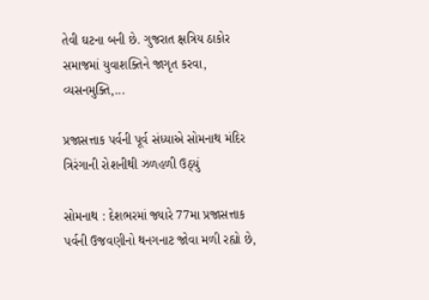તેવી ઘટના બની છે. ગુજરાત ક્ષત્રિય ઠાકોર સમાજમાં યુવાશક્તિને જાગૃત કરવા, વ્યસનમુક્તિ,...

પ્રજાસત્તાક પર્વની પૂર્વ સંધ્યાએ સોમનાથ મંદિર ત્રિરંગાની રોશનીથી ઝળહળી ઉઠ્યું

સોમનાથ : દેશભરમાં જ્યારે 77મા પ્રજાસત્તાક પર્વની ઉજવણીનો થનગનાટ જોવા મળી રહ્યો છે,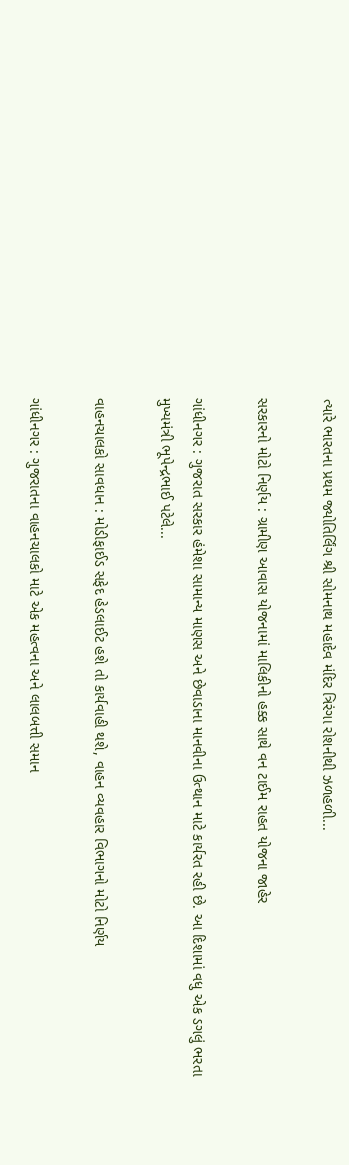ત્યારે ભારતના પ્રથમ જ્યોતિર્લિંગ શ્રી સોમનાથ મહાદેવ મંદિર ત્રિરંગા રોશનીથી ઝળહળી...

સરકારનો મોટો નિર્ણય : ગ્રામીણ આવાસ યોજનામાં માલિકીનો હક્ક સાથે વન ટાઈમ રાહત યોજના જાહેર

ગાંધીનગર : ગુજરાત સરકાર હંમેશા સામાન્ય માણસ અને છેવાડાના માનવીના ઉત્થાન માટે કાર્યરત રહી છે. આ દિશામાં વધુ એક ડગલું ભરતા મુખ્યમંત્રી ભૂપેન્દ્રભાઈ પટેલે...

વાહનચાલકો સાવધાન : મોડીફાઈડ સફેદ હેડલાઈટ હશે તો કાર્યવાહી થશે, વાહન વ્યવહાર વિભાગનો મોટો નિર્ણય

ગાંધીનગર : ગુજરાતના વાહનચાલકો માટે એક મહત્વના અને લાલબત્તી સમાન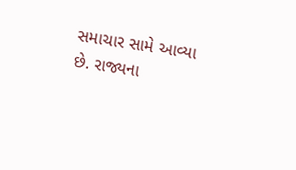સમાચાર સામે આવ્યા છે. રાજ્યના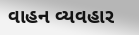વાહન વ્યવહાર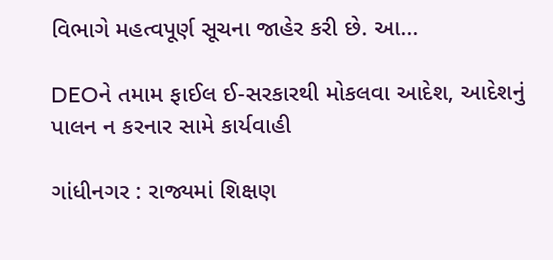વિભાગે મહત્વપૂર્ણ સૂચના જાહેર કરી છે. આ...

DEOને તમામ ફાઈલ ઈ-સરકારથી મોકલવા આદેશ, આદેશનું પાલન ન કરનાર સામે કાર્યવાહી

ગાંધીનગર : રાજ્યમાં શિક્ષણ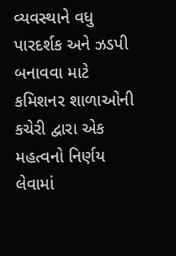વ્યવસ્થાને વધુ પારદર્શક અને ઝડપી બનાવવા માટે કમિશનર શાળાઓની કચેરી દ્વારા એક મહત્વનો નિર્ણય લેવામાં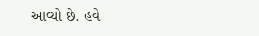આવ્યો છે. હવે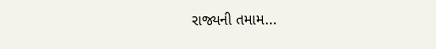રાજ્યની તમામ...